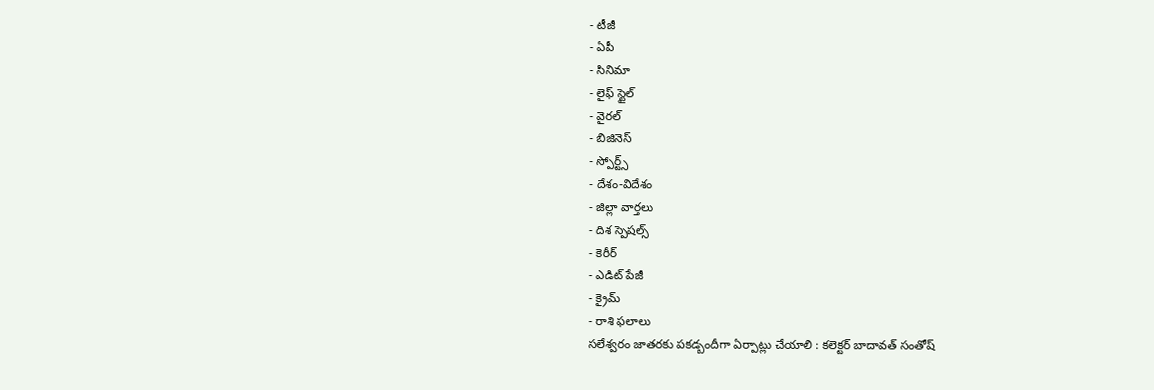- టీజీ
- ఏపీ
- సినిమా
- లైఫ్ స్టైల్
- వైరల్
- బిజినెస్
- స్పోర్ట్స్
- దేశం-విదేశం
- జిల్లా వార్తలు
- దిశ స్పెషల్స్
- కెరీర్
- ఎడిట్ పేజీ
- క్రైమ్
- రాశి ఫలాలు
సలేశ్వరం జాతరకు పకడ్బందీగా ఏర్పాట్లు చేయాలి : కలెక్టర్ బాదావత్ సంతోష్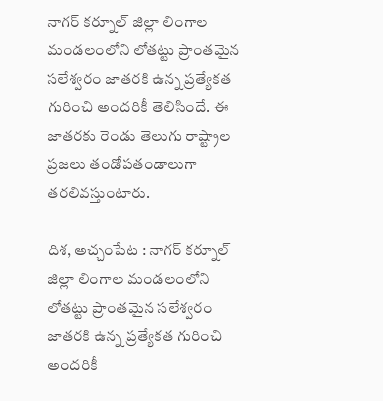నాగర్ కర్నూల్ జిల్లా లింగాల మండలంలోని లోతట్టు ప్రాంతమైన సలేశ్వరం జాతరకి ఉన్న ప్రత్యేకత గురించి అందరికీ తెలిసిందే. ఈ జాతరకు రెండు తెలుగు రాష్ట్రాల ప్రజలు తండోపతండాలుగా తరలివస్తుంటారు.

దిశ, అచ్చంపేట : నాగర్ కర్నూల్ జిల్లా లింగాల మండలంలోని లోతట్టు ప్రాంతమైన సలేశ్వరం జాతరకి ఉన్న ప్రత్యేకత గురించి అందరికీ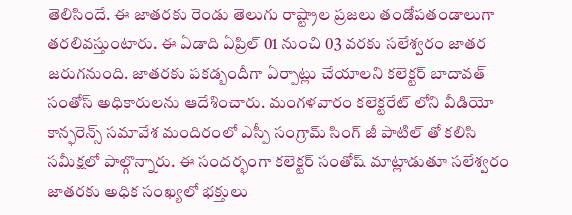తెలిసిందే. ఈ జాతరకు రెండు తెలుగు రాష్ట్రాల ప్రజలు తండోపతండాలుగా తరలివస్తుంటారు. ఈ ఏడాది ఏప్రిల్ 01 నుంచి 03 వరకు సలేశ్వరం జాతర జరుగనుంది. జాతరకు పకడ్బందీగా ఏర్పాట్లు చేయాలని కలెక్టర్ బాదావత్ సంతోస్ అధికారులను ఆదేశించారు. మంగళవారం కలెక్టరేట్ లోని వీడియో కాన్ఫరెన్స్ సమావేశ మందిరంలో ఎస్పీ సంగ్రామ్ సింగ్ జీ పాటిల్ తో కలిసి సమీక్షలో పాల్గొన్నారు. ఈ సందర్భంగా కలెక్టర్ సంతోష్ మాట్లాడుతూ సలేశ్వరం జాతరకు అధిక సంఖ్యలో భక్తులు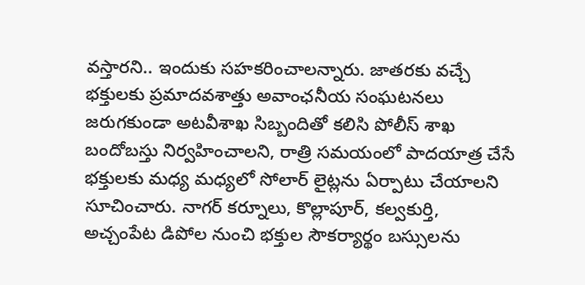వస్తారని.. ఇందుకు సహకరించాలన్నారు. జాతరకు వచ్చే భక్తులకు ప్రమాదవశాత్తు అవాంఛనీయ సంఘటనలు జరుగకుండా అటవీశాఖ సిబ్బందితో కలిసి పోలీస్ శాఖ బందోబస్తు నిర్వహించాలని, రాత్రి సమయంలో పాదయాత్ర చేసే భక్తులకు మధ్య మధ్యలో సోలార్ లైట్లను ఏర్పాటు చేయాలని సూచించారు. నాగర్ కర్నూలు, కొల్లాపూర్, కల్వకుర్తి, అచ్చంపేట డిపోల నుంచి భక్తుల సౌకర్యార్థం బస్సులను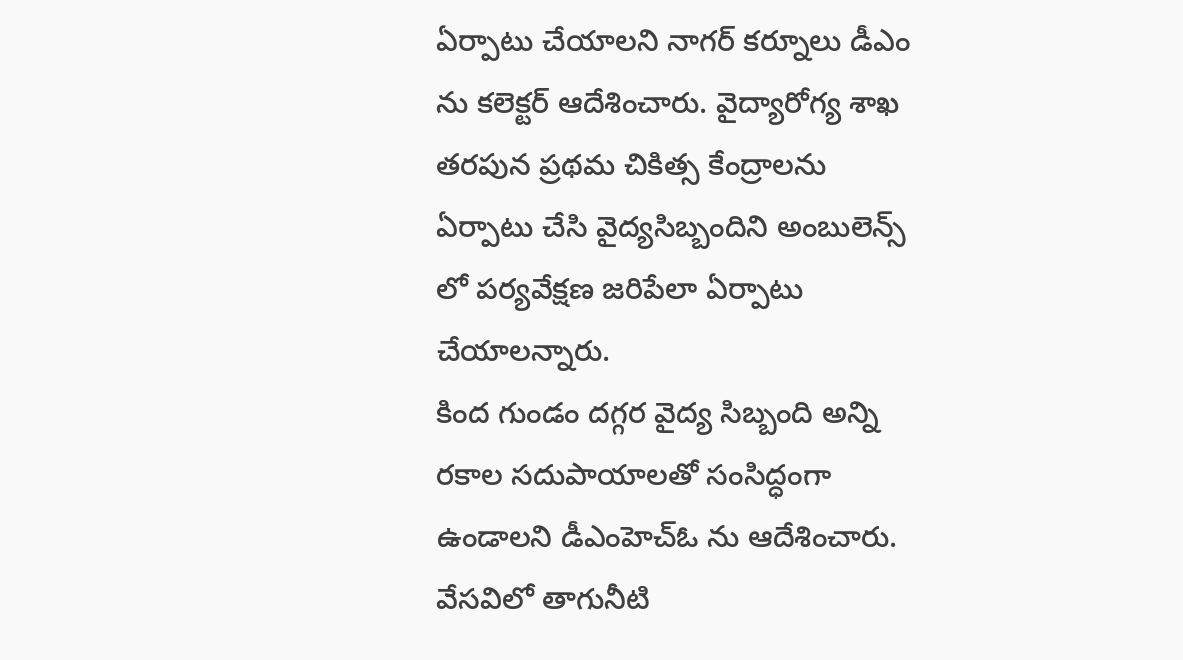ఏర్పాటు చేయాలని నాగర్ కర్నూలు డీఎం ను కలెక్టర్ ఆదేశించారు. వైద్యారోగ్య శాఖ తరపున ప్రథమ చికిత్స కేంద్రాలను ఏర్పాటు చేసి వైద్యసిబ్బందిని అంబులెన్స్ లో పర్యవేక్షణ జరిపేలా ఏర్పాటు చేయాలన్నారు.
కింద గుండం దగ్గర వైద్య సిబ్బంది అన్ని రకాల సదుపాయాలతో సంసిద్ధంగా ఉండాలని డీఎంహెచ్ఓ ను ఆదేశించారు. వేసవిలో తాగునీటి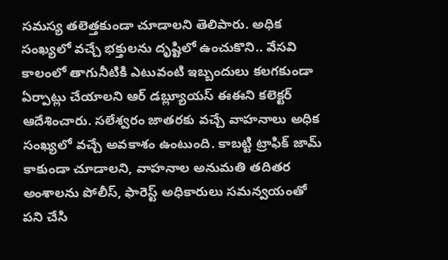సమస్య తలెత్తకుండా చూడాలని తెలిపారు. అధిక సంఖ్యలో వచ్చే భక్తులను దృష్టిలో ఉంచుకొని.. వేసవి కాలంలో తాగునీటికి ఎటువంటి ఇబ్బందులు కలగకుండా ఏర్పాట్లు చేయాలని ఆర్ డబ్ల్యూయస్ ఈఈని కలెక్టర్ ఆదేశించారు. సలేశ్వరం జాతరకు వచ్చే వాహనాలు అధిక సంఖ్యలో వచ్చే అవకాశం ఉంటుంది. కాబట్టి ట్రాఫిక్ జామ్ కాకుండా చూడాలని, వాహనాల అనుమతి తదితర అంశాలను పోలీస్, ఫారెస్ట్ అధికారులు సమన్వయంతో పని చేసి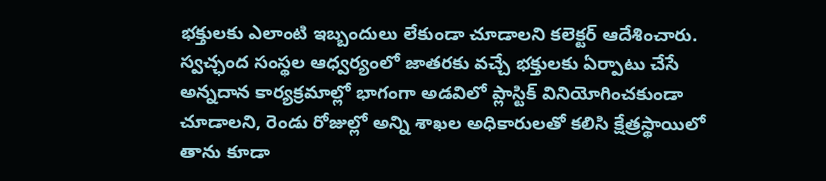భక్తులకు ఎలాంటి ఇబ్బందులు లేకుండా చూడాలని కలెక్టర్ ఆదేశించారు. స్వచ్ఛంద సంస్థల ఆధ్వర్యంలో జాతరకు వచ్చే భక్తులకు ఏర్పాటు చేసే అన్నదాన కార్యక్రమాల్లో భాగంగా అడవిలో ప్లాస్టిక్ వినియోగించకుండా చూడాలని, రెండు రోజుల్లో అన్ని శాఖల అధికారులతో కలిసి క్షేత్రస్థాయిలో తాను కూడా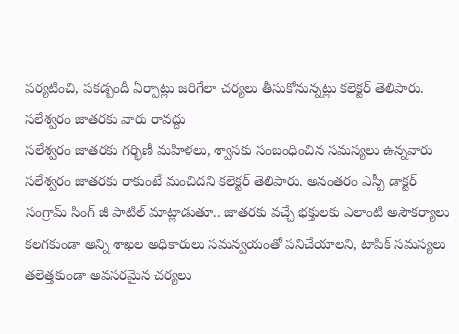పర్యటించి, పకడ్బందీ ఏర్పాట్లు జరిగేలా చర్యలు తీసుకోనున్నట్లు కలెక్టర్ తెలిపారు.
సలేశ్వరం జాతరకు వారు రావద్దు
సలేశ్వరం జాతరకు గర్భిణీ మహిళలు, శ్వాసకు సంబంధించిన సమస్యలు ఉన్నవారు సలేశ్వరం జాతరకు రాకుంటే మంచిదని కలెక్టర్ తెలిపారు. అనంతరం ఎస్పీ డాక్టర్ సంగ్రామ్ సింగ్ జీ పాటిల్ మాట్లాడుతూ.. జాతరకు వచ్చే భక్తులకు ఎలాంటి అసౌకర్యాలు కలగకుండా అన్ని శాఖల అధికారులు సమన్వయంతో పనిచేయాలని, టాపిక్ సమస్యలు తలెత్తకుండా అవసరమైన చర్యలు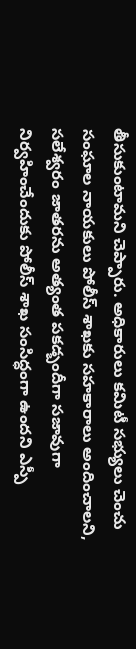తీసుకుంటామని చెప్పారు. అధికారులు కమిటీ సభ్యులు చెంచు సంఘాల నాయకులు పోలీస్ శాఖకు సహకారాలు అందించాలని, సలేశ్వరం జాతరను అత్యంత పకడ్బందీగా సజావుగా నిర్వహించేందుకు పోలీస్ శాఖ సంసిద్ధంగా ఉందని ఎస్పీ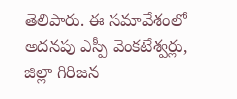తెలిపారు. ఈ సమావేశంలో అదనపు ఎస్పీ వెంకటేశ్వర్లు, జిల్లా గిరిజన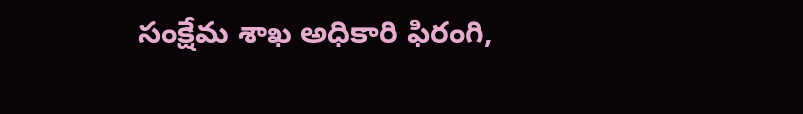సంక్షేమ శాఖ అధికారి ఫిరంగి,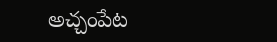అచ్చంపేట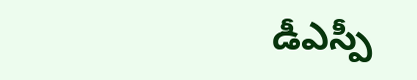డీఎస్పీ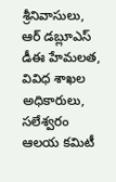శ్రీనివాసులు, ఆర్ డబ్లూఎస్ డీఈ హేమలత, వివిధ శాఖల అధికారులు, సలేశ్వరం ఆలయ కమిటీ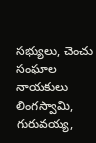సభ్యులు, చెంచు సంఘాల నాయకులు లింగస్వామి, గురువయ్య,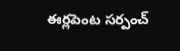ఈర్లపెంట సర్పంచ్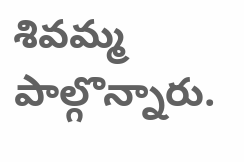శివమ్మ పాల్గొన్నారు.